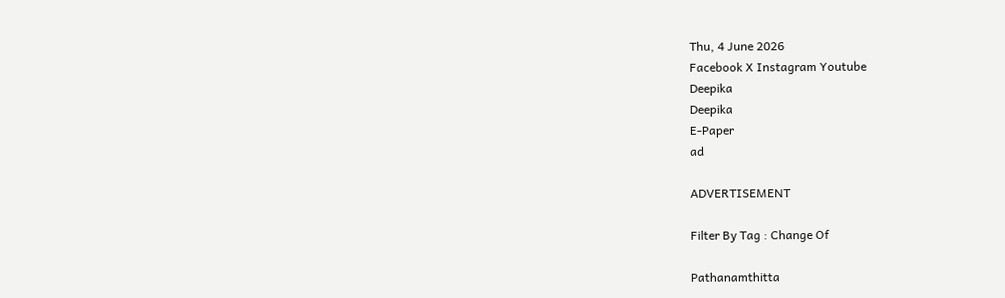Thu, 4 June 2026
Facebook X Instagram Youtube
Deepika
Deepika
E-Paper
ad

ADVERTISEMENT

Filter By Tag : Change Of

Pathanamthitta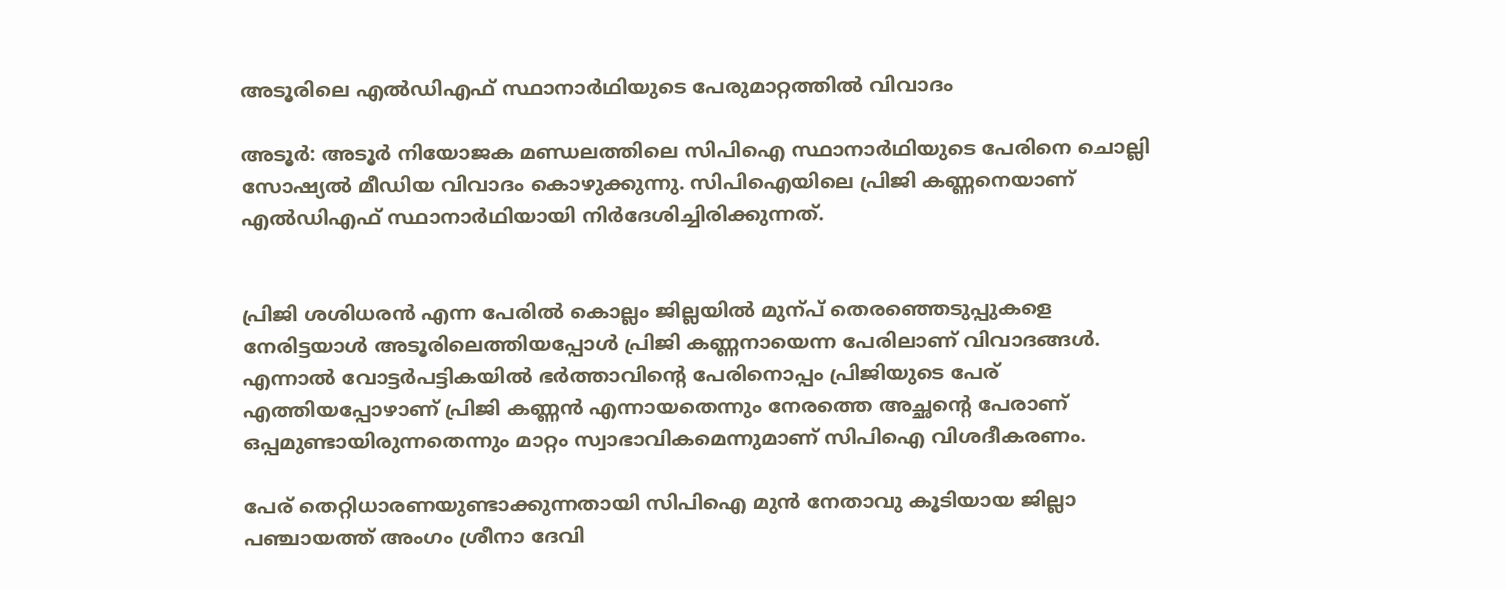അടൂരിലെ എൽഡിഎഫ് സ്ഥാനാർഥിയുടെ പേരുമാറ്റത്തിൽ വിവാദം

അടൂർ: അടൂർ നിയോജക മണ്ഡലത്തിലെ സിപിഐ സ്ഥാനാർഥിയുടെ പേരിനെ ചൊല്ലി സോഷ്യൽ മീഡിയ വിവാദം കൊഴുക്കുന്നു. സിപിഐയിലെ പ്രിജി കണ്ണനെയാണ് എൽഡിഎഫ് സ്ഥാനാർഥിയായി നിർദേശിച്ചിരിക്കുന്നത്.


പ്രിജി ശശിധരൻ എന്ന പേരിൽ കൊല്ലം ജില്ലയിൽ മുന്പ് തെരഞ്ഞെടുപ്പുകളെ നേരിട്ടയാൾ അടൂരിലെത്തിയപ്പോൾ പ്രിജി കണ്ണനായെന്ന പേരിലാണ് വിവാദങ്ങൾ. എന്നാൽ വോട്ടർപട്ടികയിൽ ഭർത്താവിന്‍റെ പേരിനൊപ്പം പ്രിജിയുടെ പേര് എത്തിയപ്പോഴാണ് പ്രിജി കണ്ണൻ എന്നായതെന്നും നേരത്തെ അച്ഛന്‍റെ പേരാണ് ഒപ്പമുണ്ടായിരുന്നതെന്നും മാറ്റം സ്വാഭാവികമെന്നുമാണ് സിപിഐ വിശദീകരണം.

പേര് തെറ്റിധാരണയുണ്ടാക്കുന്നതായി സിപിഐ മുൻ നേതാവു കൂടിയായ ജില്ലാ പഞ്ചായത്ത് അംഗം ശ്രീനാ ദേവി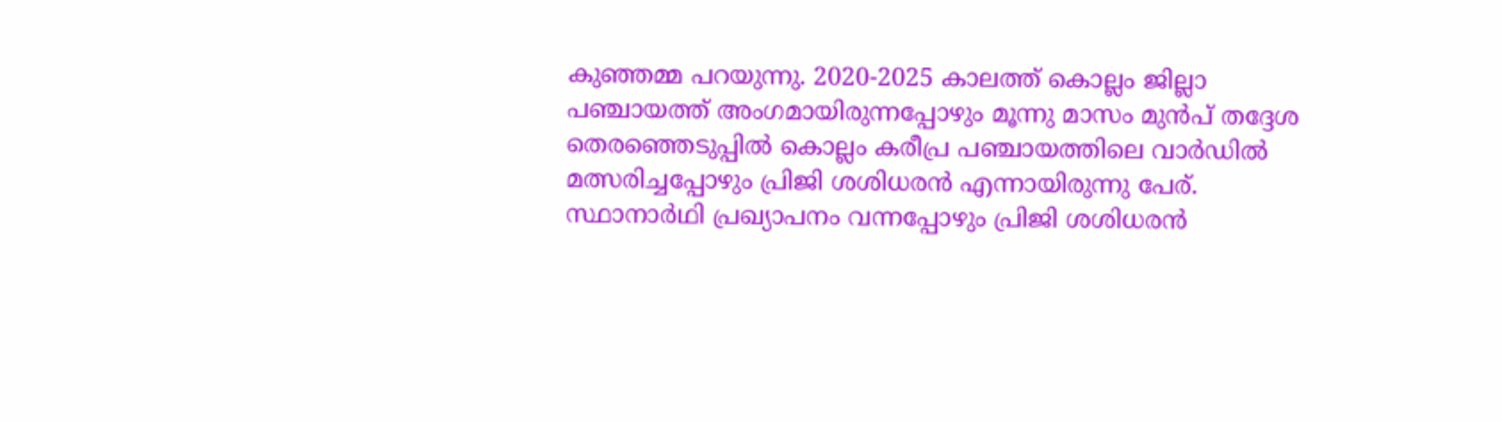കുഞ്ഞമ്മ പറയുന്നു. 2020-2025 കാലത്ത് കൊല്ലം ജില്ലാ പഞ്ചായത്ത്‌ അംഗമായിരുന്നപ്പോഴും മൂന്നു മാസം മുൻപ് തദ്ദേശ തെരഞ്ഞെടുപ്പിൽ കൊല്ലം കരീപ്ര പഞ്ചായത്തിലെ വാർഡിൽ മത്സരിച്ചപ്പോഴും പ്രിജി ശശിധരൻ എന്നായിരുന്നു പേര്. സ്ഥാനാർഥി പ്രഖ്യാപനം വന്നപ്പോഴും പ്രിജി ശശിധരൻ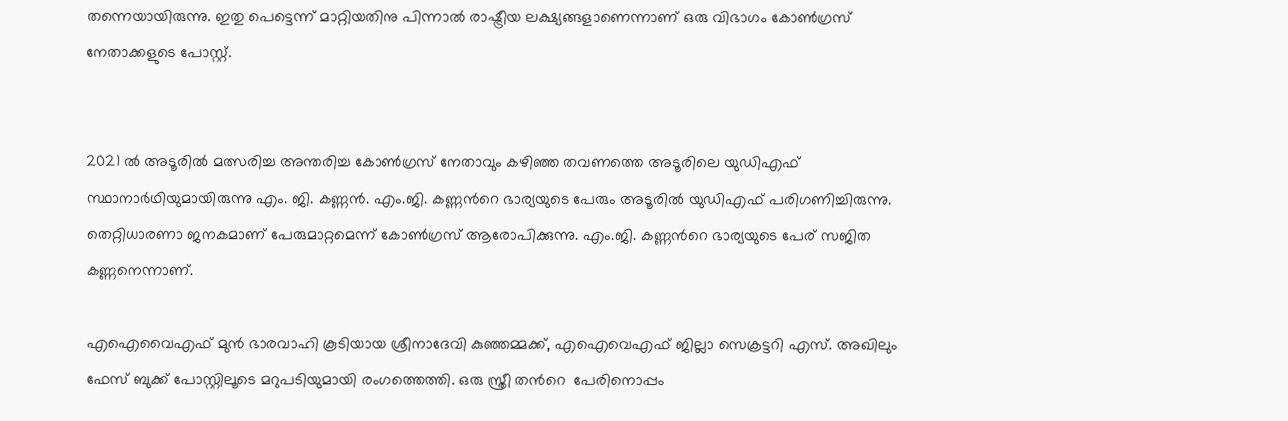തന്നെയായിരുന്നു. ഇതു പെട്ടെന്ന് മാറ്റിയതിനു പിന്നാൽ രാഷ്ട്രീയ ലക്ഷ്യങ്ങളാണെന്നാണ് ഒരു വിഭാഗം കോൺഗ്രസ് നേതാക്കളുടെ പോസ്റ്റ്.


2021 ൽ അടൂരിൽ മത്സരിച്ച അന്തരിച്ച കോൺഗ്രസ് നേതാവും കഴിഞ്ഞ തവണത്തെ അടൂരിലെ യുഡിഎഫ് സ്ഥാനാർഥിയുമായിരുന്നു എം. ജി. കണ്ണൻ. എം.ജി. കണ്ണന്‍റെ ഭാര്യയുടെ പേരും അടൂരിൽ യുഡിഎഫ് പരിഗണിച്ചിരുന്നു. തെറ്റിധാരണാ ജനകമാണ് പേരുമാറ്റമെന്ന് കോൺഗ്രസ് ആരോപിക്കുന്നു. എം.ജി. കണ്ണന്‍റെ ഭാര്യയുടെ പേര് സജിത കണ്ണനെന്നാണ്.

എഐവൈഎഫ് മുൻ ഭാരവാഹി കൂടിയായ ശ്രീനാദേവി കുഞ്ഞമ്മക്ക്, എഐവെഎഫ് ജില്ലാ സെക്രട്ടറി എസ്. അഖിലും ഫേസ് ബുക്ക് പോസ്റ്റിലൂടെ മറുപടിയുമായി രംഗത്തെത്തി. ഒരു സ്ത്രീ തന്‍റെ ‌ പേരിനൊപ്പം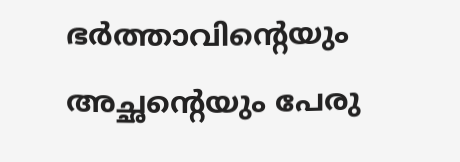ഭർത്താവിന്‍റെയും അച്ഛന്‍റെയും പേരു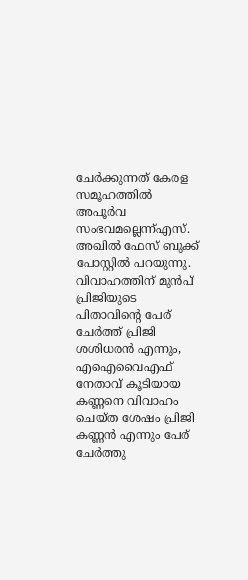ചേർക്കുന്നത് കേരള സമൂഹത്തിൽ അപൂർവ സംഭവമല്ലെന്ന്എസ്. അഖിൽ ഫേസ് ബുക്ക് പോസ്റ്റിൽ പറയുന്നു. വിവാഹത്തിന് മുൻപ് പ്രിജിയുടെ പിതാവിന്‍റെ പേര് ചേർത്ത് പ്രിജി ശശിധരൻ എന്നും, എഐവൈഎഫ് നേതാവ് കൂടിയായ കണ്ണനെ വിവാഹം ചെയ്ത ശേഷം പ്രിജി കണ്ണൻ എന്നും പേര് ചേർത്തു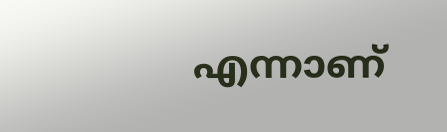എന്നാണ്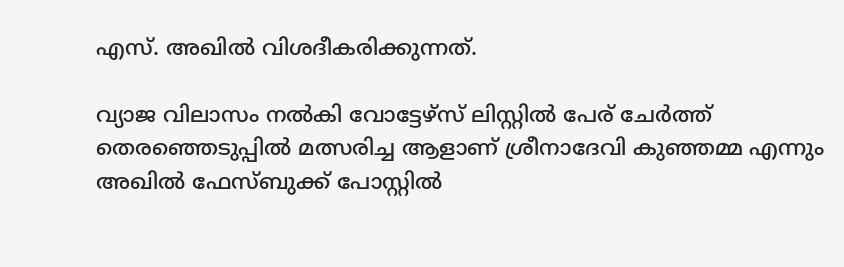എസ്. അഖിൽ വിശദീകരിക്കുന്നത്.

വ്യാജ വിലാസം നൽകി വോട്ടേഴ്സ് ലിസ്റ്റിൽ പേര് ചേർത്ത് തെരഞ്ഞെടുപ്പിൽ മത്സരിച്ച ആളാണ് ശ്രീനാദേവി കുഞ്ഞമ്മ എന്നും അഖിൽ ഫേസ്ബുക്ക് പോസ്റ്റിൽ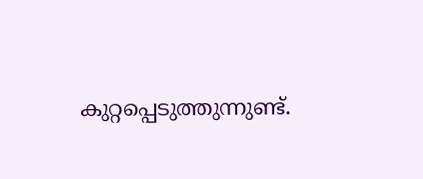കുറ്റപ്പെടുത്തുന്നുണ്ട്.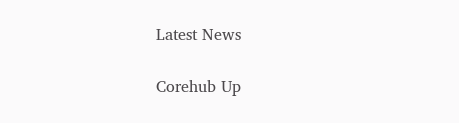Latest News

Corehub Up